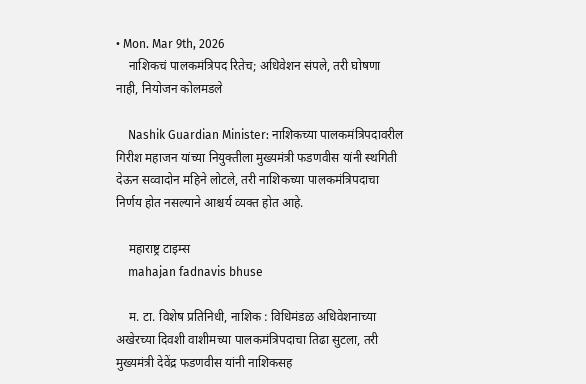• Mon. Mar 9th, 2026
    नाशिकचं पालकमंत्रिपद रितेच; अधिवेशन संपले, तरी घोषणा नाही, नियोजन कोलमडले

    Nashik Guardian Minister: नाशिकच्या पालकमंत्रिपदावरील गिरीश महाजन यांच्या नियुक्तीला मुख्यमंत्री फडणवीस यांनी स्थगिती देऊन सव्वादोन महिने लोटले, तरी नाशिकच्या पालकमंत्रिपदाचा निर्णय होत नसल्याने आश्चर्य व्यक्त होत आहे.

    महाराष्ट्र टाइम्स
    mahajan fadnavis bhuse

    म. टा. विशेष प्रतिनिधी, नाशिक : विधिमंडळ अधिवेशनाच्या अखेरच्या दिवशी वाशीमच्या पालकमंत्रिपदाचा तिढा सुटला, तरी मुख्यमंत्री देवेंद्र फडणवीस यांनी नाशिकसह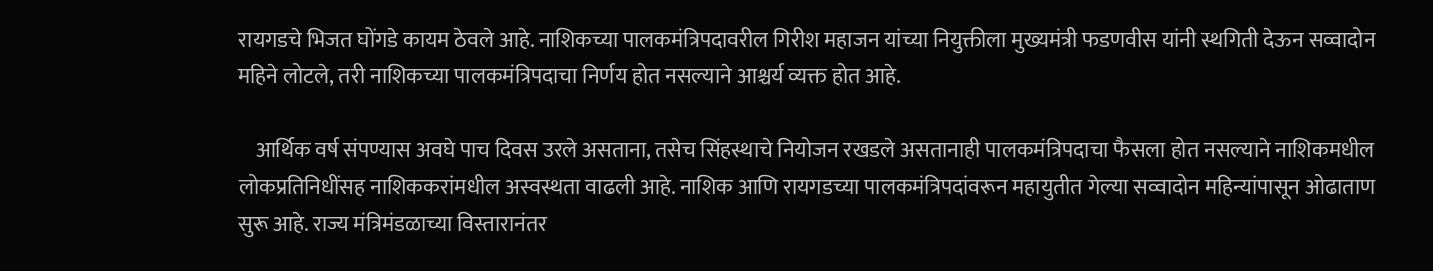रायगडचे भिजत घोंगडे कायम ठेवले आहे. नाशिकच्या पालकमंत्रिपदावरील गिरीश महाजन यांच्या नियुक्तीला मुख्यमंत्री फडणवीस यांनी स्थगिती देऊन सव्वादोन महिने लोटले, तरी नाशिकच्या पालकमंत्रिपदाचा निर्णय होत नसल्याने आश्चर्य व्यक्त होत आहे.

    आर्थिक वर्ष संपण्यास अवघे पाच दिवस उरले असताना, तसेच सिंहस्थाचे नियोजन रखडले असतानाही पालकमंत्रिपदाचा फैसला होत नसल्याने नाशिकमधील लोकप्रतिनिधींसह नाशिककरांमधील अस्वस्थता वाढली आहे. नाशिक आणि रायगडच्या पालकमंत्रिपदांवरून महायुतीत गेल्या सव्वादोन महिन्यांपासून ओढाताण सुरू आहे. राज्य मंत्रिमंडळाच्या विस्तारानंतर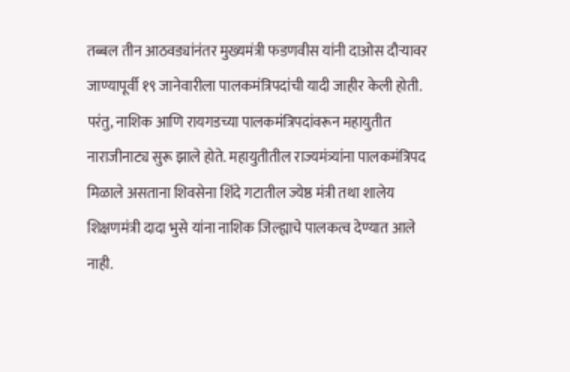तब्बल तीन आठवड्यांनंतर मुख्यमंत्री फडणवीस यांनी दाओस दौऱ्यावर जाण्यापूर्वी १९ जानेवारीला पालकमंत्रिपदांची यादी जाहीर केली होती. परंतु, नाशिक आणि रायगडच्या पालकमंत्रिपदांवरून महायुतीत नाराजीनाट्य सुरू झाले होते. महायुतीतील राज्यमंत्र्यांना पालकमंत्रिपद मिळाले असताना शिवसेना शिंदे गटातील ज्येष्ठ मंत्री तथा शालेय शिक्षणमंत्री दादा भुसे यांना नाशिक जिल्ह्याचे पालकत्व देण्यात आले नाही.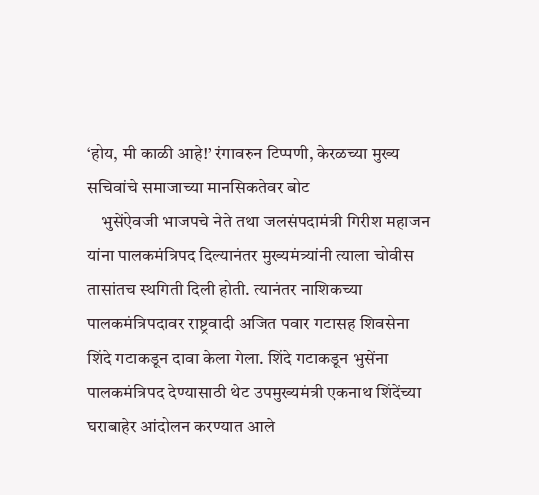‘होय, मी काळी आहे!’ रंगावरुन टिप्पणी, केरळच्या मुख्य सचिवांचे समाजाच्या मानसिकतेवर बोट
    भुसेंऐवजी भाजपचे नेते तथा जलसंपदामंत्री गिरीश महाजन यांना पालकमंत्रिपद दिल्यानंतर मुख्यमंत्र्यांनी त्याला चोवीस तासांतच स्थगिती दिली होती. त्यानंतर नाशिकच्या पालकमंत्रिपदावर राष्ट्रवादी अजित पवार गटासह शिवसेना शिंदे गटाकडून दावा केला गेला. शिंदे गटाकडून भुसेंना पालकमंत्रिपद देण्यासाठी थेट उपमुख्यमंत्री एकनाथ शिंदेंच्या घराबाहेर आंदोलन करण्यात आले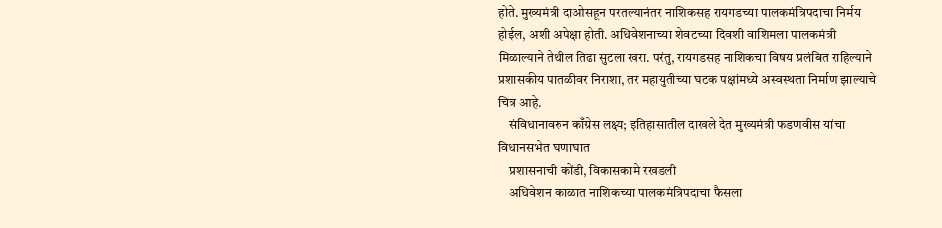होते. मुख्यमंत्री दाओसहून परतल्यानंतर नाशिकसह रायगडच्या पालकमंत्रिपदाचा निर्मय होईल, अशी अपेक्षा होती. अधिवेशनाच्या शेवटच्या दिवशी वाशिमला पालकमंत्री मिळाल्याने तेथील तिढा सुटला खरा. परंतु, रायगडसह नाशिकचा विषय प्रलंबित राहिल्याने प्रशासकीय पातळीवर निराशा, तर महायुतीच्या घटक पक्षांमध्ये अस्वस्थता निर्माण झाल्याचे चित्र आहे.
    संविधानावरुन काँग्रेस लक्ष्य; इतिहासातील दाखले देत मुख्यमंत्री फडणवीस यांचा विधानसभेत घणाघात
    प्रशासनाची कोंडी, विकासकामे रखडली
    अधिवेशन काळात नाशिकच्या पालकमंत्रिपदाचा फैसला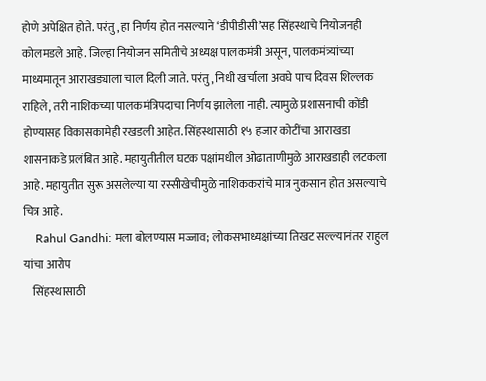होणे अपेक्षित होते. परंतु, हा निर्णय होत नसल्याने ‘डीपीडीसी’सह सिंहस्थाचे नियोजनही कोलमडले आहे. जिल्हा नियोजन समितीचे अध्यक्ष पालकमंत्री असून, पालकमंत्र्यांच्या माध्यमातून आराखड्याला चाल दिली जाते. परंतु, निधी खर्चाला अवघे पाच दिवस शिल्लक राहिले, तरी नाशिकच्या पालकमंत्रिपदाचा निर्णय झालेला नाही. त्यामुळे प्रशासनाची कोंडी होण्यासह विकासकामेही रखडली आहेत. सिंहस्थासाठी १५ हजार कोटींचा आराखडा शासनाकडे प्रलंबित आहे. महायुतीतील घटक पक्षांमधील ओढाताणीमुळे आराखडाही लटकला आहे. महायुतीत सुरू असलेल्या या रस्सीखेचीमुळे नाशिककरांचे मात्र नुकसान होत असल्याचे चित्र आहे.
    Rahul Gandhi: मला बोलण्यास मज्जाव; लोकसभाध्यक्षांच्या तिखट सल्ल्यानंतर राहुल यांचा आरोप
    सिंहस्थासाठी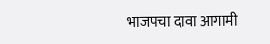भाजपचा दावा आगामी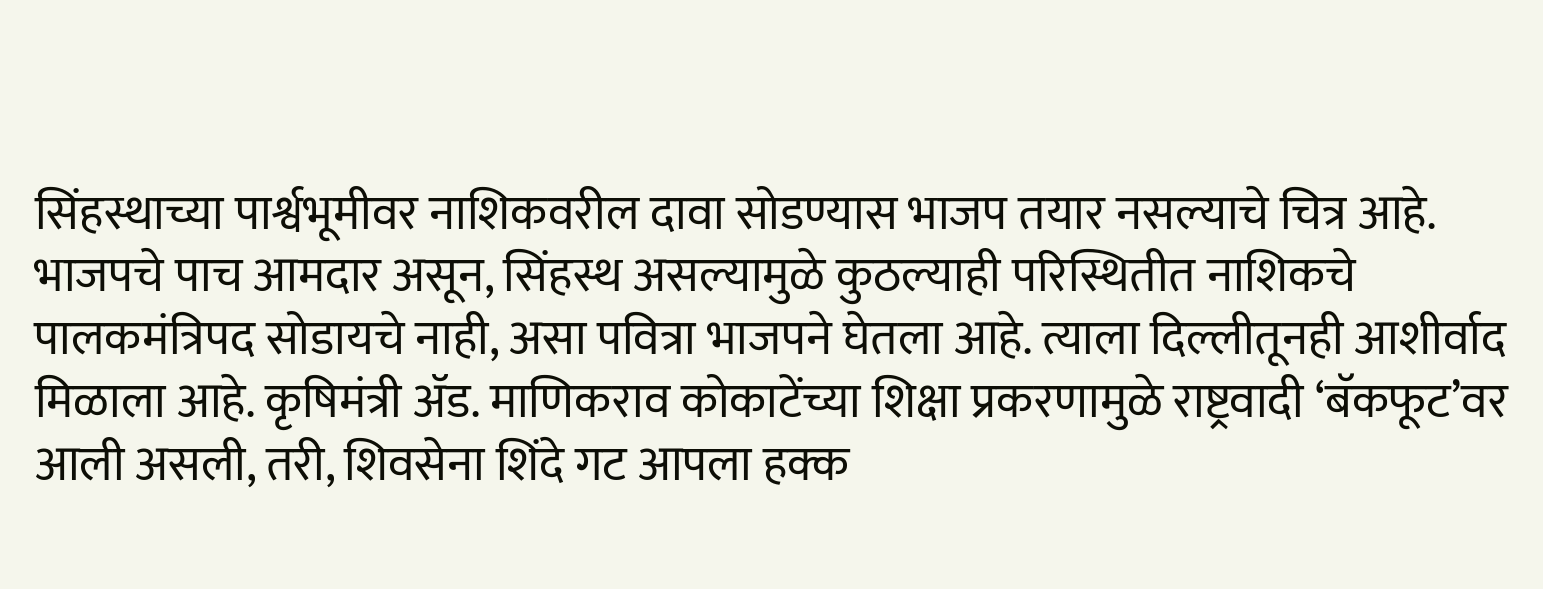सिंहस्थाच्या पार्श्वभूमीवर नाशिकवरील दावा सोडण्यास भाजप तयार नसल्याचे चित्र आहे. भाजपचे पाच आमदार असून, सिंहस्थ असल्यामुळे कुठल्याही परिस्थितीत नाशिकचे पालकमंत्रिपद सोडायचे नाही, असा पवित्रा भाजपने घेतला आहे. त्याला दिल्लीतूनही आशीर्वाद मिळाला आहे. कृषिमंत्री ॲड. माणिकराव कोकाटेंच्या शिक्षा प्रकरणामुळे राष्ट्रवादी ‘बॅकफूट’वर आली असली, तरी, शिवसेना शिंदे गट आपला हक्क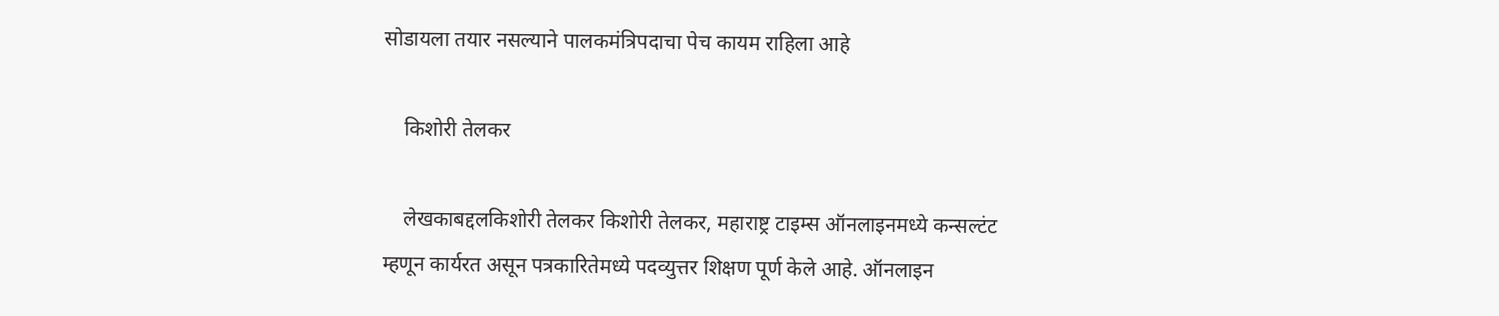सोडायला तयार नसल्याने पालकमंत्रिपदाचा पेच कायम राहिला आहे

    किशोरी तेलकर

    लेखकाबद्दलकिशोरी तेलकर किशोरी तेलकर, महाराष्ट्र टाइम्स ऑनलाइनमध्ये कन्सल्टंट म्हणून कार्यरत असून पत्रकारितेमध्ये पदव्युत्तर शिक्षण पूर्ण केले आहे. ऑनलाइन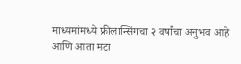माध्यमांमध्ये फ्रीलान्सिंगचा २ वर्षांचा अनुभव आहे आणि आता मटा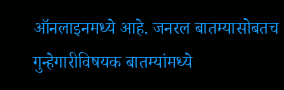ऑनलाइनमध्ये आहे. जनरल बातम्यासोबतच गुन्हेगारीविषयक बातम्यांमध्ये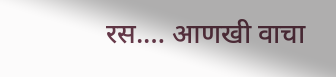रस.… आणखी वाचा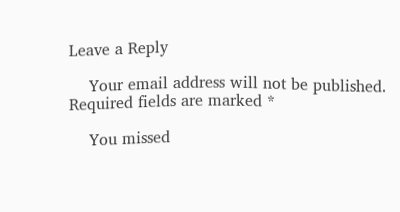Leave a Reply

    Your email address will not be published. Required fields are marked *

    You missed